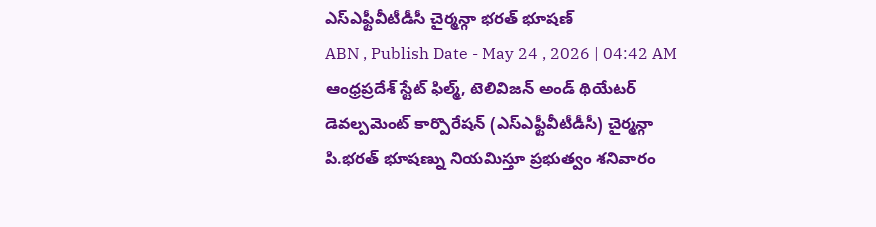ఎస్ఎఫ్టీవీటీడీసీ చైర్మన్గా భరత్ భూషణ్
ABN , Publish Date - May 24 , 2026 | 04:42 AM
ఆంధ్రప్రదేశ్ స్టేట్ ఫిల్మ్, టెలివిజన్ అండ్ థియేటర్ డెవల్పమెంట్ కార్పొరేషన్ (ఎస్ఎఫ్టీవీటీడీసీ) చైర్మన్గా పి.భరత్ భూషణ్ను నియమిస్తూ ప్రభుత్వం శనివారం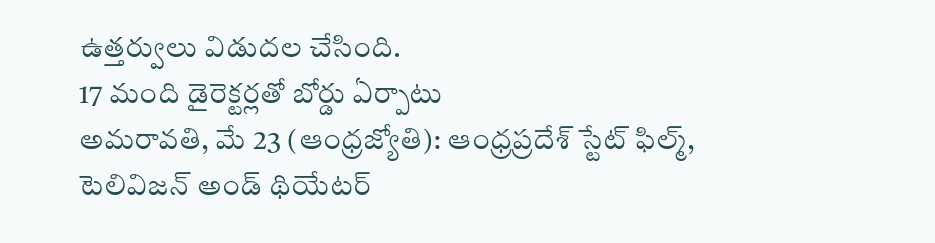ఉత్తర్వులు విడుదల చేసింది.
17 మంది డైరెక్టర్లతో బోర్డు ఏర్పాటు
అమరావతి, మే 23 (ఆంధ్రజ్యోతి): ఆంధ్రప్రదేశ్ స్టేట్ ఫిల్మ్, టెలివిజన్ అండ్ థియేటర్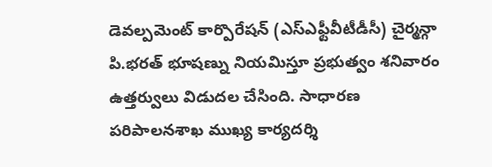డెవల్పమెంట్ కార్పొరేషన్ (ఎస్ఎఫ్టీవీటీడీసీ) చైర్మన్గా పి.భరత్ భూషణ్ను నియమిస్తూ ప్రభుత్వం శనివారం ఉత్తర్వులు విడుదల చేసింది. సాధారణ పరిపాలనశాఖ ముఖ్య కార్యదర్శి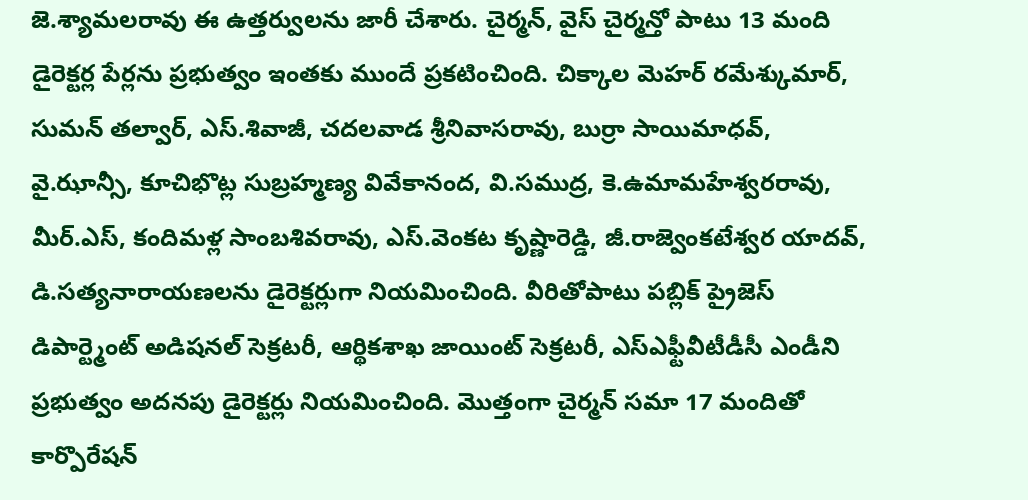జె.శ్యామలరావు ఈ ఉత్తర్వులను జారీ చేశారు. చైర్మన్, వైస్ చైర్మన్తో పాటు 13 మంది డైరెక్టర్ల పేర్లను ప్రభుత్వం ఇంతకు ముందే ప్రకటించింది. చిక్కాల మెహర్ రమేశ్కుమార్, సుమన్ తల్వార్, ఎస్.శివాజీ, చదలవాడ శ్రీనివాసరావు, బుర్రా సాయిమాధవ్, వై.ఝాన్సీ, కూచిభొట్ల సుబ్రహ్మణ్య వివేకానంద, వి.సముద్ర, కె.ఉమామహేశ్వరరావు, మీర్.ఎస్, కందిమళ్ల సాంబశివరావు, ఎస్.వెంకట కృష్ణారెడ్డి, జీ.రాజ్వెంకటేశ్వర యాదవ్, డి.సత్యనారాయణలను డైరెక్టర్లుగా నియమించింది. వీరితోపాటు పబ్లిక్ ప్రైజెస్ డిపార్ట్మెంట్ అడిషనల్ సెక్రటరీ, ఆర్థికశాఖ జాయింట్ సెక్రటరీ, ఎస్ఎఫ్టీవీటీడీసీ ఎండీని ప్రభుత్వం అదనపు డైరెక్టర్లు నియమించింది. మొత్తంగా చైర్మన్ సమా 17 మందితో కార్పొరేషన్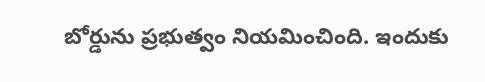బోర్డును ప్రభుత్వం నియమించింది. ఇందుకు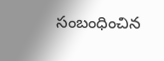సంబంధించిన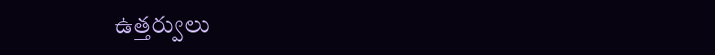ఉత్తర్వులు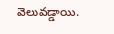వెలువడ్డాయి.